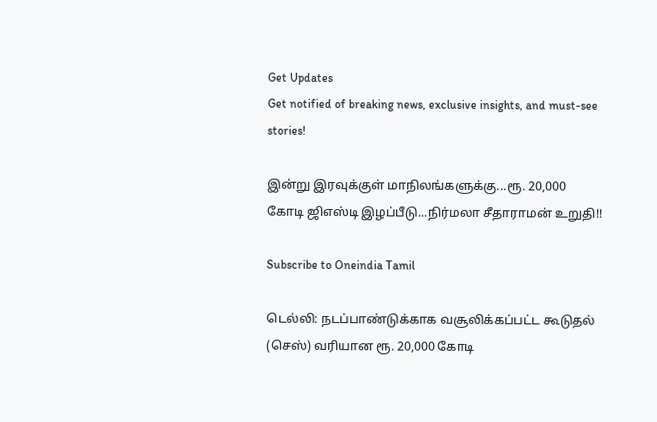Get Updates
Get notified of breaking news, exclusive insights, and must-see stories!

இன்று இரவுக்குள் மாநிலங்களுக்கு...ரூ. 20,000 கோடி ஜிஎஸ்டி இழப்பீடு...நிர்மலா சீதாராமன் உறுதி!!

Subscribe to Oneindia Tamil

டெல்லி: நடப்பாண்டுக்காக வசூலிக்கப்பட்ட கூடுதல் (செஸ்) வரியான ரூ. 20,000 கோடி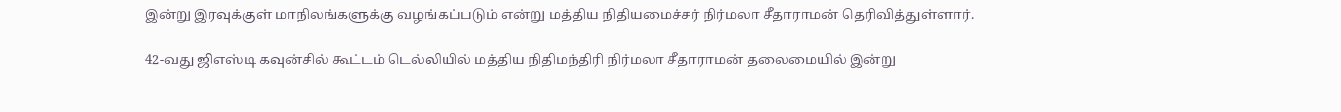இன்று இரவுக்குள் மாநிலங்களுக்கு வழங்கப்படும் என்று மத்திய நிதியமைச்சர் நிர்மலா சீதாராமன் தெரிவித்துள்ளார்.

42-வது ஜிஎஸ்டி கவுன்சில் கூட்டம் டெல்லியில் மத்திய நிதிமந்திரி நிர்மலா சீதாராமன் தலைமையில் இன்று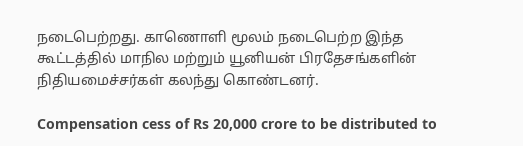நடைபெற்றது. காணொளி மூலம் நடைபெற்ற இந்த கூட்டத்தில் மாநில மற்றும் யூனியன் பிரதேசங்களின் நிதியமைச்சர்கள் கலந்து கொண்டனர்.

Compensation cess of Rs 20,000 crore to be distributed to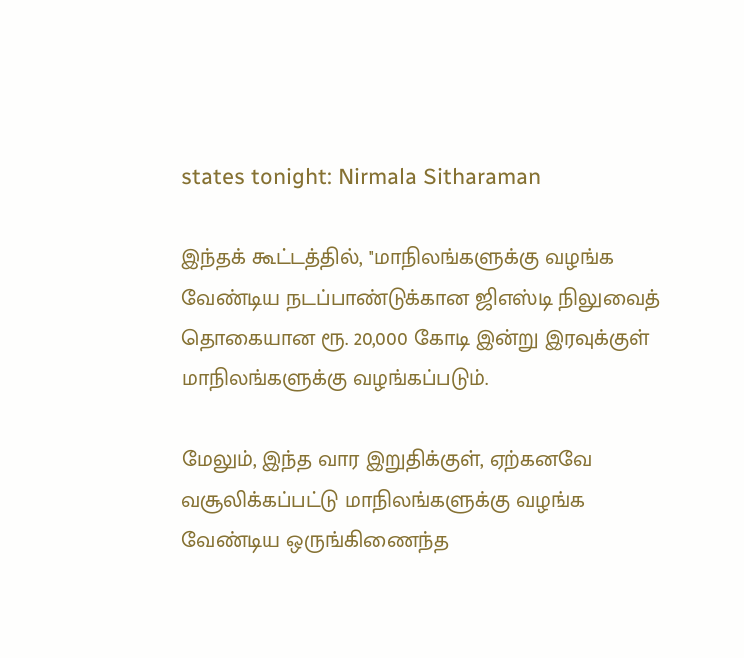states tonight: Nirmala Sitharaman

இந்தக் கூட்டத்தில், ''மாநிலங்களுக்கு வழங்க வேண்டிய நடப்பாண்டுக்கான ஜிஎஸ்டி நிலுவைத் தொகையான ரூ. 20,000 கோடி இன்று இரவுக்குள் மாநிலங்களுக்கு வழங்கப்படும்.

மேலும், இந்த வார இறுதிக்குள், ஏற்கனவே வசூலிக்கப்பட்டு மாநிலங்களுக்கு வழங்க வேண்டிய ஒருங்கிணைந்த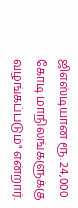ஜிஎஸ்டியான ரூ. 24,000 கோடி மாநிலங்களுக்கு வழங்கப்படும்" என்றார்.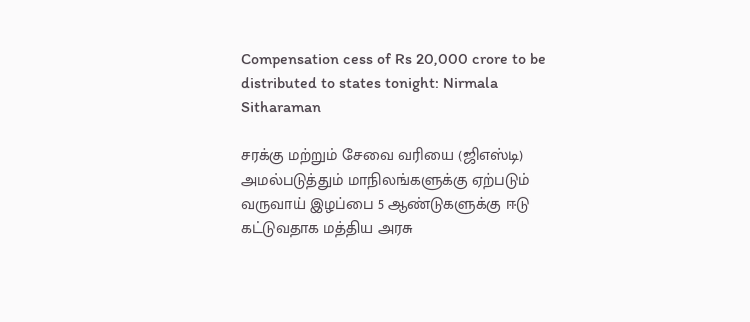Compensation cess of Rs 20,000 crore to be distributed to states tonight: Nirmala Sitharaman

சரக்கு மற்றும் சேவை வரியை (ஜிஎஸ்டி) அமல்படுத்தும் மாநிலங்களுக்கு ஏற்படும் வருவாய் இழப்பை 5 ஆண்டுகளுக்கு ஈடு கட்டுவதாக மத்திய அரசு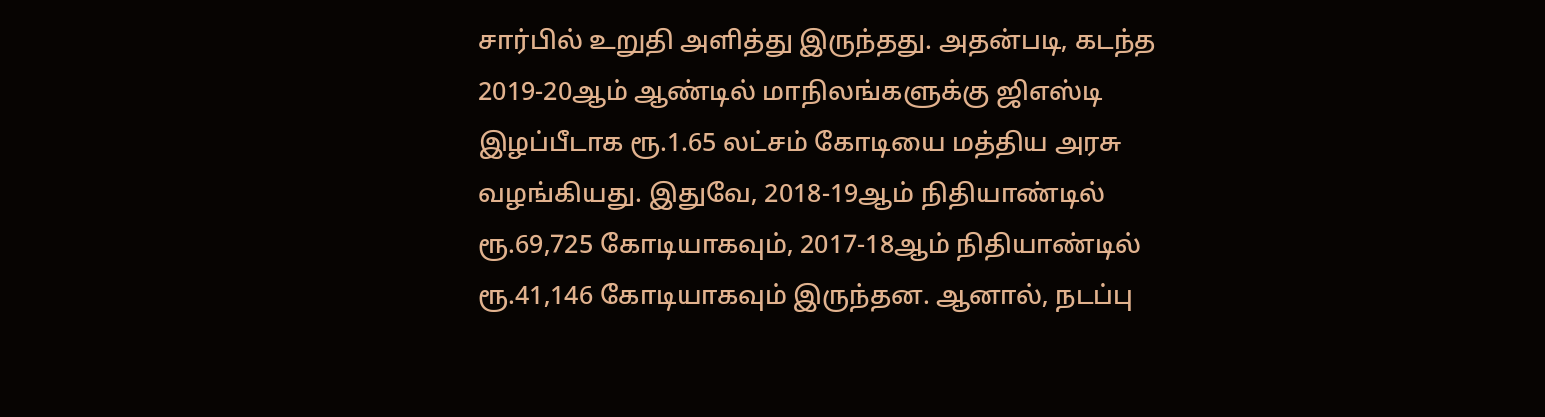சார்பில் உறுதி அளித்து இருந்தது. அதன்படி, கடந்த 2019-20ஆம் ஆண்டில் மாநிலங்களுக்கு ஜிஎஸ்டி இழப்பீடாக ரூ.1.65 லட்சம் கோடியை மத்திய அரசு வழங்கியது. இதுவே, 2018-19ஆம் நிதியாண்டில் ரூ.69,725 கோடியாகவும், 2017-18ஆம் நிதியாண்டில் ரூ.41,146 கோடியாகவும் இருந்தன. ஆனால், நடப்பு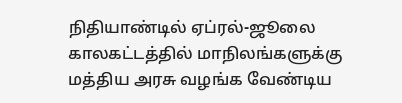நிதியாண்டில் ஏப்ரல்-ஜூலை காலகட்டத்தில் மாநிலங்களுக்கு மத்திய அரசு வழங்க வேண்டிய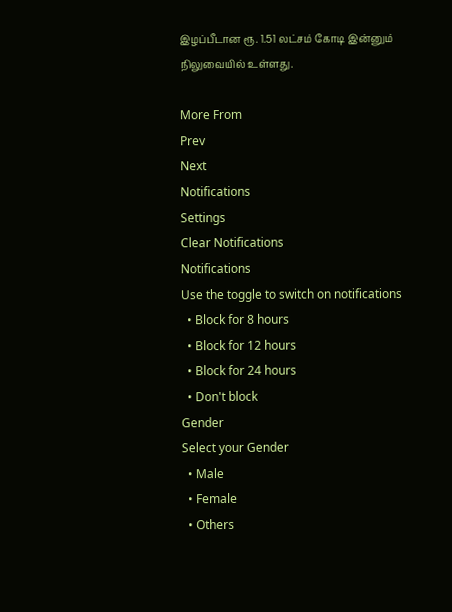இழப்பீடான ரூ. 1.51 லட்சம் கோடி இன்னும் நிலுவையில் உள்ளது.

More From
Prev
Next
Notifications
Settings
Clear Notifications
Notifications
Use the toggle to switch on notifications
  • Block for 8 hours
  • Block for 12 hours
  • Block for 24 hours
  • Don't block
Gender
Select your Gender
  • Male
  • Female
  • Others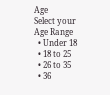Age
Select your Age Range
  • Under 18
  • 18 to 25
  • 26 to 35
  • 36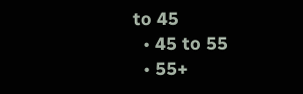to 45
  • 45 to 55
  • 55+